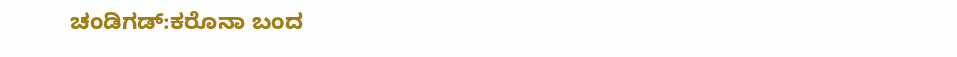ಚಂಡಿಗಡ್:ಕರೊನಾ ಬಂದ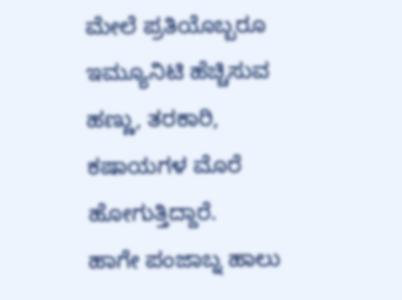ಮೇಲೆ ಪ್ರತಿಯೊಬ್ಬರೂ ಇಮ್ಯೂನಿಟಿ ಹೆಚ್ಚಿಸುವ ಹಣ್ಣು, ತರಕಾರಿ, ಕಷಾಯಗಳ ಮೊರೆ ಹೋಗುತ್ತಿದ್ದಾರೆ.
ಹಾಗೇ ಪಂಜಾಬ್ನ ಹಾಲು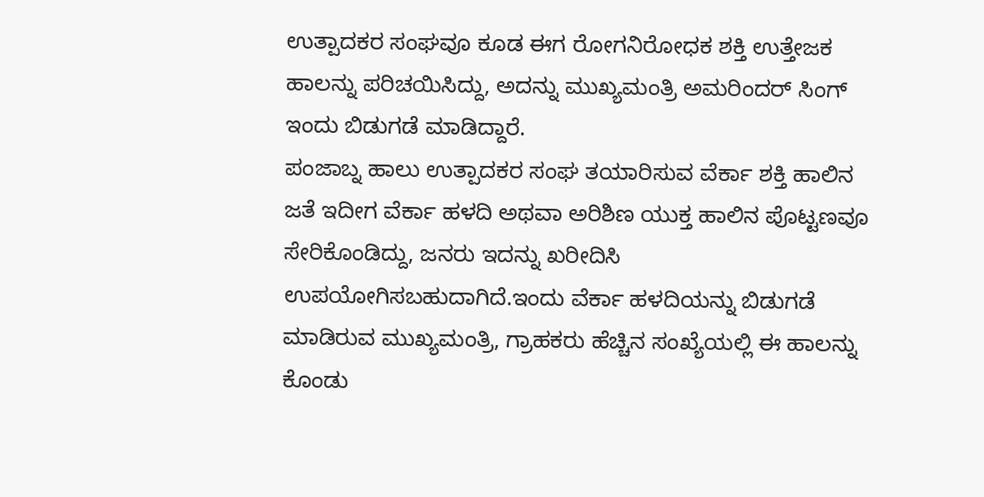ಉತ್ಪಾದಕರ ಸಂಘವೂ ಕೂಡ ಈಗ ರೋಗನಿರೋಧಕ ಶಕ್ತಿ ಉತ್ತೇಜಕ ಹಾಲನ್ನು ಪರಿಚಯಿಸಿದ್ದು, ಅದನ್ನು ಮುಖ್ಯಮಂತ್ರಿ ಅಮರಿಂದರ್ ಸಿಂಗ್ ಇಂದು ಬಿಡುಗಡೆ ಮಾಡಿದ್ದಾರೆ.
ಪಂಜಾಬ್ನ ಹಾಲು ಉತ್ಪಾದಕರ ಸಂಘ ತಯಾರಿಸುವ ವೆರ್ಕಾ ಶಕ್ತಿ ಹಾಲಿನ ಜತೆ ಇದೀಗ ವೆರ್ಕಾ ಹಳದಿ ಅಥವಾ ಅರಿಶಿಣ ಯುಕ್ತ ಹಾಲಿನ ಪೊಟ್ಟಣವೂ ಸೇರಿಕೊಂಡಿದ್ದು, ಜನರು ಇದನ್ನು ಖರೀದಿಸಿ ಉಪಯೋಗಿಸಬಹುದಾಗಿದೆ.ಇಂದು ವೆರ್ಕಾ ಹಳದಿಯನ್ನು ಬಿಡುಗಡೆ ಮಾಡಿರುವ ಮುಖ್ಯಮಂತ್ರಿ, ಗ್ರಾಹಕರು ಹೆಚ್ಚಿನ ಸಂಖ್ಯೆಯಲ್ಲಿ ಈ ಹಾಲನ್ನು ಕೊಂಡು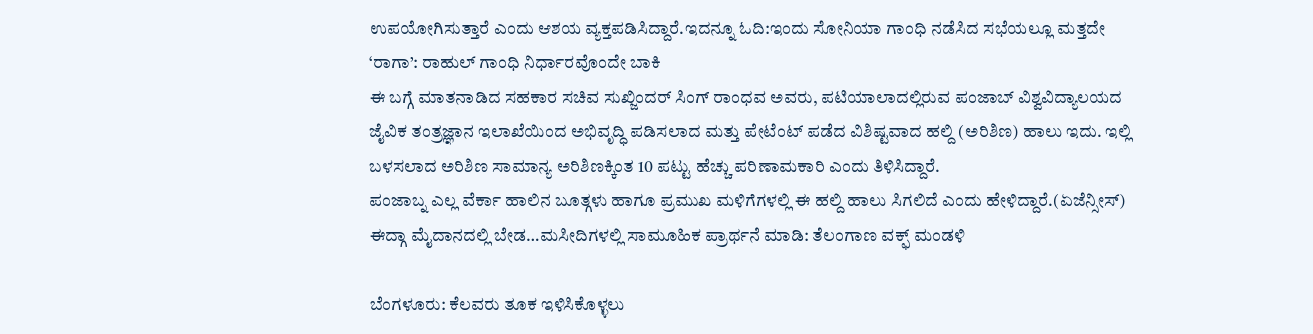ಉಪಯೋಗಿಸುತ್ತಾರೆ ಎಂದು ಆಶಯ ವ್ಯಕ್ತಪಡಿಸಿದ್ದಾರೆ.ಇದನ್ನೂ ಓದಿ:ಇಂದು ಸೋನಿಯಾ ಗಾಂಧಿ ನಡೆಸಿದ ಸಭೆಯಲ್ಲೂ ಮತ್ತದೇ ‘ರಾಗಾ’: ರಾಹುಲ್ ಗಾಂಧಿ ನಿರ್ಧಾರವೊಂದೇ ಬಾಕಿ
ಈ ಬಗ್ಗೆ ಮಾತನಾಡಿದ ಸಹಕಾರ ಸಚಿವ ಸುಖ್ಜಿಂದರ್ ಸಿಂಗ್ ರಾಂಧವ ಅವರು, ಪಟಿಯಾಲಾದಲ್ಲಿರುವ ಪಂಜಾಬ್ ವಿಶ್ವವಿದ್ಯಾಲಯದ ಜೈವಿಕ ತಂತ್ರಜ್ಞಾನ ಇಲಾಖೆಯಿಂದ ಅಭಿವೃದ್ಧಿ ಪಡಿಸಲಾದ ಮತ್ತು ಪೇಟೆಂಟ್ ಪಡೆದ ವಿಶಿಷ್ಟವಾದ ಹಲ್ದಿ (ಅರಿಶಿಣ) ಹಾಲು ಇದು. ಇಲ್ಲಿ ಬಳಸಲಾದ ಅರಿಶಿಣ ಸಾಮಾನ್ಯ ಅರಿಶಿಣಕ್ಕಿಂತ 10 ಪಟ್ಟು ಹೆಚ್ಚು ಪರಿಣಾಮಕಾರಿ ಎಂದು ತಿಳಿಸಿದ್ದಾರೆ.
ಪಂಜಾಬ್ನ ಎಲ್ಲ ವೆರ್ಕಾ ಹಾಲಿನ ಬೂತ್ಗಳು ಹಾಗೂ ಪ್ರಮುಖ ಮಳಿಗೆಗಳಲ್ಲಿ ಈ ಹಲ್ದಿ ಹಾಲು ಸಿಗಲಿದೆ ಎಂದು ಹೇಳಿದ್ದಾರೆ.(ಏಜೆನ್ಸೀಸ್)
ಈದ್ಗಾ ಮೈದಾನದಲ್ಲಿ ಬೇಡ…ಮಸೀದಿಗಳಲ್ಲಿ ಸಾಮೂಹಿಕ ಪ್ರಾರ್ಥನೆ ಮಾಡಿ: ತೆಲಂಗಾಣ ವಕ್ಫ್ ಮಂಡಳಿ

ಬೆಂಗಳೂರು: ಕೆಲವರು ತೂಕ ಇಳಿಸಿಕೊಳ್ಳಲು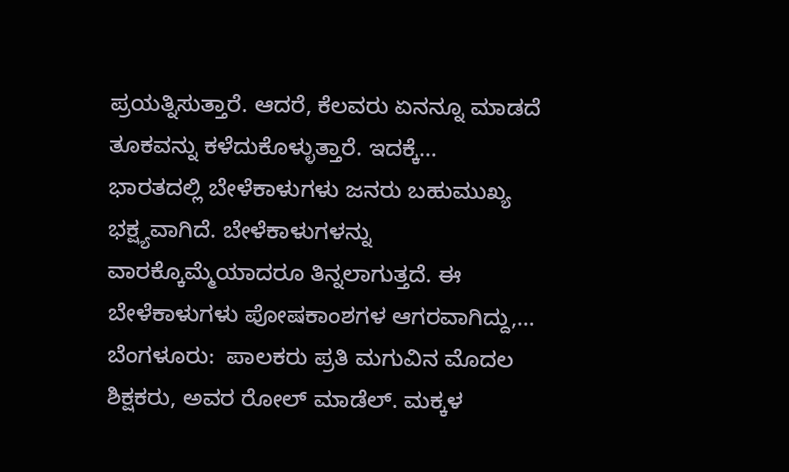ಪ್ರಯತ್ನಿಸುತ್ತಾರೆ. ಆದರೆ, ಕೆಲವರು ಏನನ್ನೂ ಮಾಡದೆ ತೂಕವನ್ನು ಕಳೆದುಕೊಳ್ಳುತ್ತಾರೆ. ಇದಕ್ಕೆ…
ಭಾರತದಲ್ಲಿ ಬೇಳೆಕಾಳುಗಳು ಜನರು ಬಹುಮುಖ್ಯ ಭಕ್ಷ್ಯವಾಗಿದೆ. ಬೇಳೆಕಾಳುಗಳನ್ನು ವಾರಕ್ಕೊಮ್ಮೆಯಾದರೂ ತಿನ್ನಲಾಗುತ್ತದೆ. ಈ ಬೇಳೆಕಾಳುಗಳು ಪೋಷಕಾಂಶಗಳ ಆಗರವಾಗಿದ್ದು,…
ಬೆಂಗಳೂರು:  ಪಾಲಕರು ಪ್ರತಿ ಮಗುವಿನ ಮೊದಲ ಶಿಕ್ಷಕರು, ಅವರ ರೋಲ್ ಮಾಡೆಲ್. ಮಕ್ಕಳ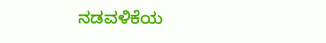ನಡವಳಿಕೆಯ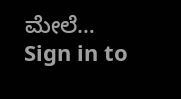ಮೇಲೆ…
Sign in to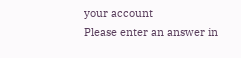your account
Please enter an answer in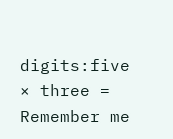digits:five × three =
Remember me